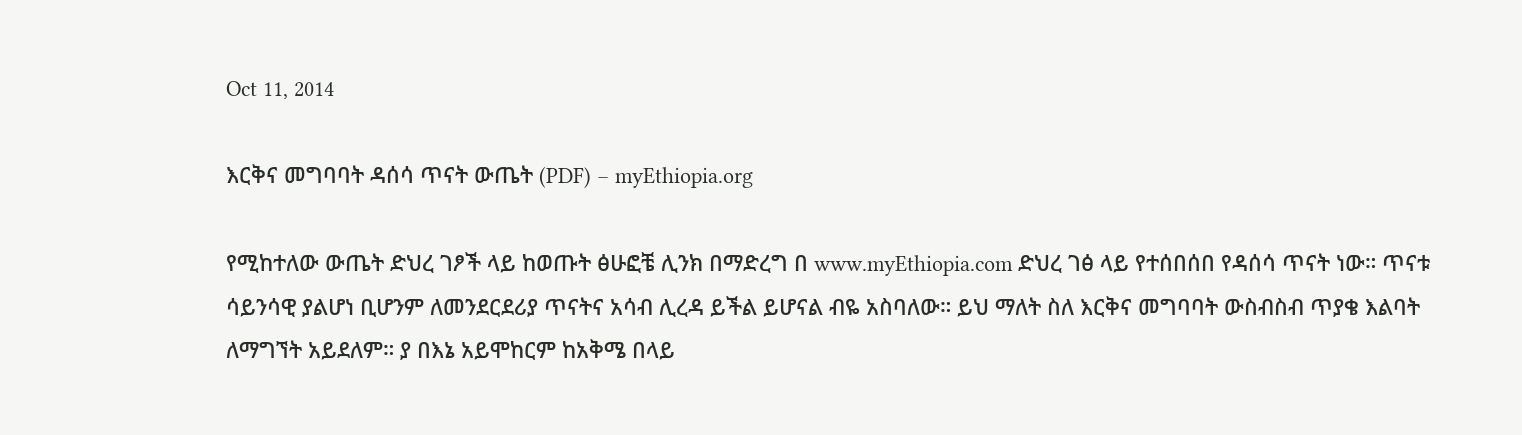Oct 11, 2014

እርቅና መግባባት ዳሰሳ ጥናት ውጤት (PDF) – myEthiopia.org

የሚከተለው ውጤት ድህረ ገፆች ላይ ከወጡት ፅሁፎቼ ሊንክ በማድረግ በ www.myEthiopia.com ድህረ ገፅ ላይ የተሰበሰበ የዳሰሳ ጥናት ነው። ጥናቱ ሳይንሳዊ ያልሆነ ቢሆንም ለመንደርደሪያ ጥናትና አሳብ ሊረዳ ይችል ይሆናል ብዬ አስባለው። ይህ ማለት ስለ እርቅና መግባባት ውስብስብ ጥያቄ እልባት ለማግኘት አይደለም። ያ በእኔ አይሞከርም ከአቅሜ በላይ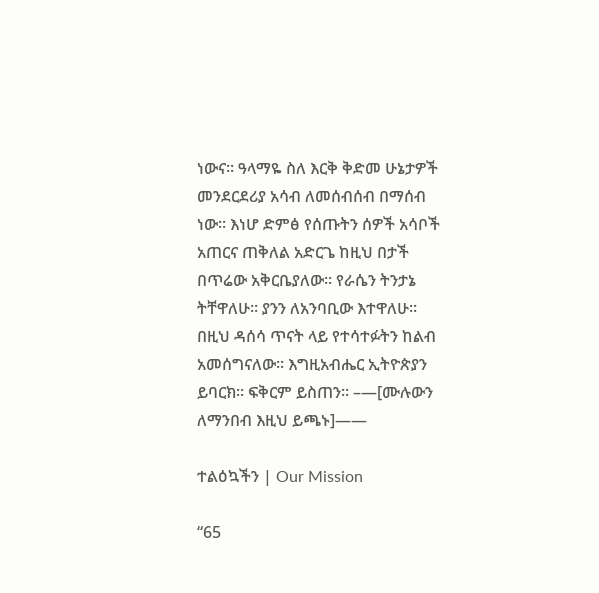ነውና። ዓላማዬ ስለ እርቅ ቅድመ ሁኔታዎች መንደርደሪያ አሳብ ለመሰብሰብ በማሰብ ነው። እነሆ ድምፅ የሰጡትን ሰዎች አሳቦች አጠርና ጠቅለል አድርጌ ከዚህ በታች በጥሬው አቅርቤያለው። የራሴን ትንታኔ ትቸዋለሁ። ያንን ለአንባቢው እተዋለሁ። በዚህ ዳሰሳ ጥናት ላይ የተሳተፉትን ከልብ አመሰግናለው። እግዚአብሔር ኢትዮጵያን ይባርክ። ፍቅርም ይስጠን። –—[ሙሉውን ለማንበብ እዚህ ይጫኑ]——

ተልዕኳችን | Our Mission

“65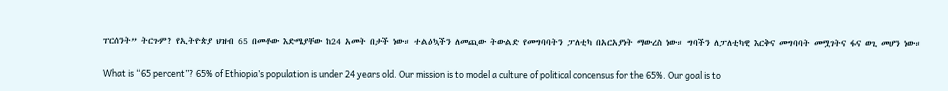ፐርሰንት” ትርጉም? የኢትዮጵያ ህዝብ 65 በመቶው እድሜያቸው ከ24 አመት በታች ነው። ተልዕኳችን ለመጪው ትውልድ የመግባባትን ፓለቲካ በአርአያነት ማውረስ ነው። ግባችን ለፓለቲካዊ እርቅና መግባባት መሟገትና ፋና ወጊ መሆን ነው።

What is “65 percent”? 65% of Ethiopia’s population is under 24 years old. Our mission is to model a culture of political concensus for the 65%. Our goal is to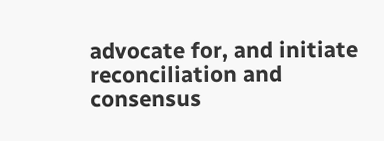advocate for, and initiate reconciliation and consensus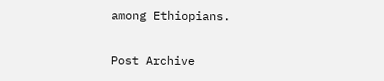among Ethiopians.

Post Archive